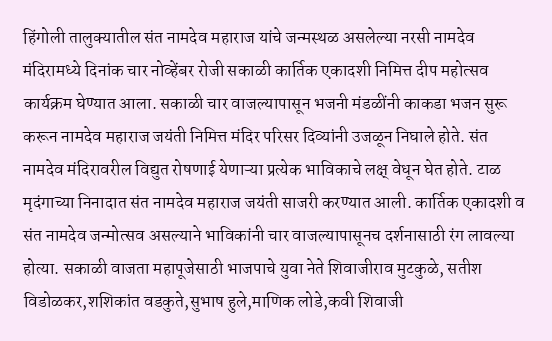हिंगोली तालुक्यातील संत नामदेव महाराज यांचे जन्मस्थळ असलेल्या नरसी नामदेव मंदिरामध्ये दिनांक चार नोव्हेंबर रोजी सकाळी कार्तिक एकादशी निमित्त दीप महोत्सव कार्यक्रम घेण्यात आला. सकाळी चार वाजल्यापासून भजनी मंडळींनी काकडा भजन सुरू करून नामदेव महाराज जयंती निमित्त मंदिर परिसर दिव्यांनी उजळून निघाले होते. संत नामदेव मंदिरावरील विद्युत रोषणाई येणाऱ्या प्रत्येक भाविकाचे लक्ष् वेधून घेत होते. टाळ मृदंगाच्या निनादात संत नामदेव महाराज जयंती साजरी करण्यात आली. कार्तिक एकादशी व संत नामदेव जन्मोत्सव असल्याने भाविकांनी चार वाजल्यापासूनच दर्शनासाठी रंग लावल्या होत्या. सकाळी वाजता महापूजेसाठी भाजपाचे युवा नेते शिवाजीराव मुटकुळे, सतीश विडोळकर,शशिकांत वडकुते,सुभाष हुले,माणिक लोडे,कवी शिवाजी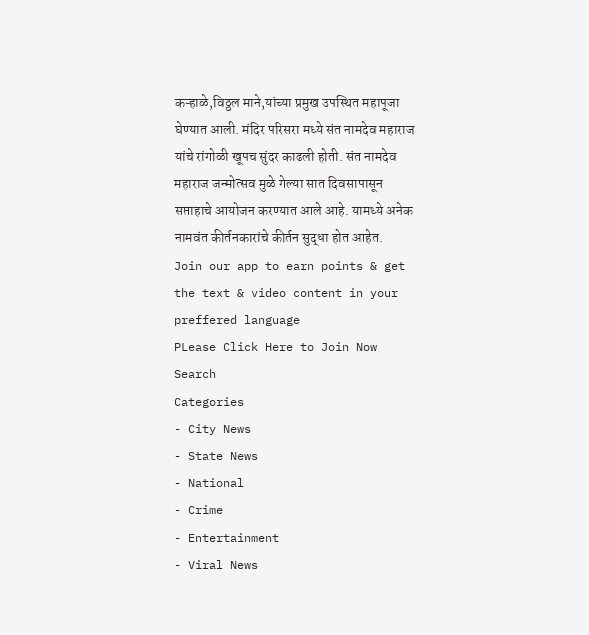कऱ्हाळे,विठ्ठल माने,यांच्या प्रमुख उपस्थित महापूजा घेण्यात आली. मंदिर परिसरा मध्ये संत नामदेव महाराज यांचे रांगोळी खूपच सुंदर काढली होती. संत नामदेव महाराज जन्मोत्सव मुळे गेल्या सात दिवसापासून सप्ताहाचे आयोजन करण्यात आले आहे. यामध्ये अनेक नामवंत कीर्तनकारांचे कीर्तन सुद्धा होत आहेत.
Join our app to earn points & get the text & video content in your preffered language
PLease Click Here to Join Now
Search
Categories
- City News
- State News
- National
- Crime
- Entertainment
- Viral News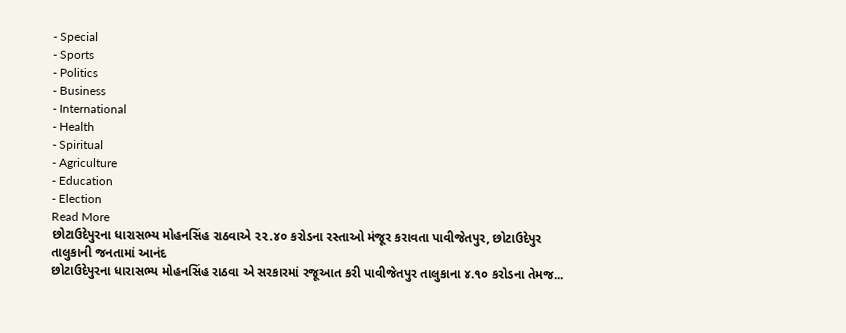- Special
- Sports
- Politics
- Business
- International
- Health
- Spiritual
- Agriculture
- Education
- Election
Read More
છોટાઉદેપુરના ધારાસભ્ય મોહનસિંહ રાઠવાએ ૨૨.૪૦ કરોડના રસ્તાઓ મંજૂર કરાવતા પાવીજેતપુર, છોટાઉદેપુર તાલુકાની જનતામાં આનંદ
છોટાઉદેપુરના ધારાસભ્ય મોહનસિંહ રાઠવા એ સરકારમાં રજૂઆત કરી પાવીજેતપુર તાલુકાના ૪.૧૦ કરોડના તેમજ...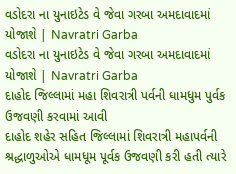વડોદરા ના યુનાઇટેડ વે જેવા ગરબા અમદાવાદમાં યોજાશે | Navratri Garba
વડોદરા ના યુનાઇટેડ વે જેવા ગરબા અમદાવાદમાં યોજાશે | Navratri Garba
દાહોદ જિલ્લામાં મહા શિવરાત્રી પર્વની ધામધુમ પુર્વક ઉજવણી કરવામાં આવી
દાહોદ શહેર સહિત જિલ્લામાં શિવરાત્રી મહાપર્વની શ્રદ્ધાળુઓએ ધામધૂમ પૂર્વક ઉજવણી કરી હતી ત્યારે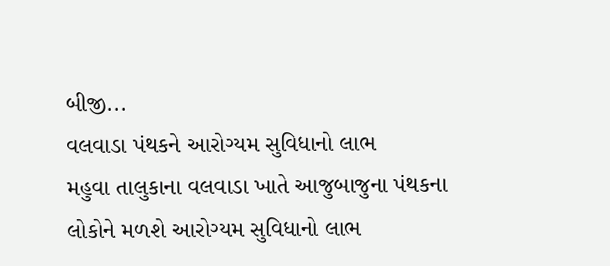બીજી...
વલવાડા પંથકને આરોગ્યમ સુવિધાનો લાભ
મહુવા તાલુકાના વલવાડા ખાતે આજુબાજુના પંથકના લોકોને મળશે આરોગ્યમ સુવિધાનો લાભ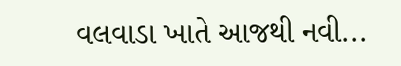વલવાડા ખાતે આજથી નવી...